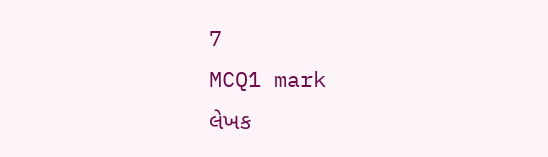7
MCQ1 mark
લેખક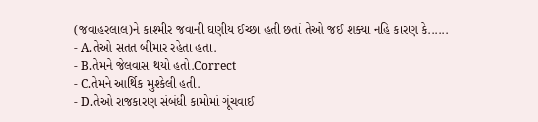(જવાહરલાલ)ને કાશ્મીર જવાની ઘણીય ઈચ્છા હતી છતાં તેઓ જઈ શક્યા નહિ કારણ કે......
- A.તેઓ સતત બીમાર રહેતા હતા.
- B.તેમને જેલવાસ થયો હતો.Correct
- C.તેમને આર્થિક મુશ્કેલી હતી.
- D.તેઓ રાજકારણ સંબંધી કામોમાં ગૂંચવાઈ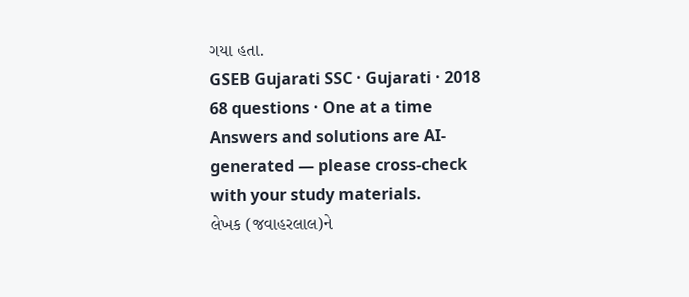ગયા હતા.
GSEB Gujarati SSC · Gujarati · 2018
68 questions · One at a time
Answers and solutions are AI-generated — please cross-check with your study materials.
લેખક (જવાહરલાલ)ને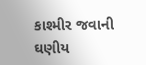કાશ્મીર જવાની ઘણીય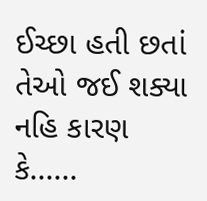ઈચ્છા હતી છતાં તેઓ જઈ શક્યા નહિ કારણ કે......